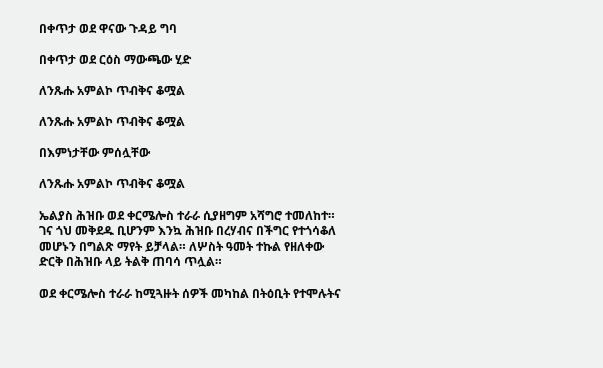በቀጥታ ወደ ዋናው ጉዳይ ግባ

በቀጥታ ወደ ርዕስ ማውጫው ሂድ

ለንጹሑ አምልኮ ጥብቅና ቆሟል

ለንጹሑ አምልኮ ጥብቅና ቆሟል

በእምነታቸው ምሰሏቸው

ለንጹሑ አምልኮ ጥብቅና ቆሟል

ኤልያስ ሕዝቡ ወደ ቀርሜሎስ ተራራ ሲያዘግም አሻግሮ ተመለከተ። ገና ጎህ መቅደዱ ቢሆንም እንኳ ሕዝቡ በረሃብና በችግር የተጎሳቆለ መሆኑን በግልጽ ማየት ይቻላል። ለሦስት ዓመት ተኩል የዘለቀው ድርቅ በሕዝቡ ላይ ትልቅ ጠባሳ ጥሏል።

ወደ ቀርሜሎስ ተራራ ከሚጓዙት ሰዎች መካከል በትዕቢት የተሞሉትና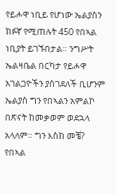የይሖዋ ነቢይ የሆነው ኤልያስን ክፉኛ የሚጠሉት 450 የበኣል ነቢያት ይገኙበታል። ንግሥት ኤልዛቤል በርካታ የይሖዋ አገልጋዮችን ያስገደለች ቢሆንም ኤልያስ ግን የበኣልን አምልኮ በጽናት ከመቃወም ወደኋላ አላለም። ግን እስከ መቼ? የበኣል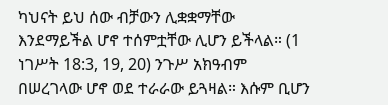ካህናት ይህ ሰው ብቻውን ሊቋቋማቸው እንደማይችል ሆኖ ተሰምቷቸው ሊሆን ይችላል። (1 ነገሥት 18:3, 19, 20) ንጉሥ አክዓብም በሠረገላው ሆኖ ወደ ተራራው ይጓዛል። እሱም ቢሆን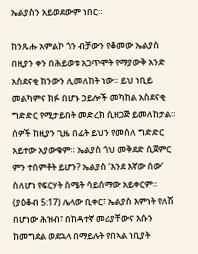ኤልያስን አይወደውም ነበር።

ከንጹሑ አምልኮ ጎን ብቻውን የቆመው ኤልያስ በዚያን ቀን በሕይወቱ አጋጥሞት የማያውቅ አንድ አስደናቂ ክንውን ሊመለከት ነው። ይህ ነቢይ መልካምና ክፉ በሆኑ ኃይሎች መካከል አስደናቂ ግድድር የሚታይበት መድረክ ሲዘጋጅ ይመለከታል። ሰዎች ከዚያን ጊዜ በፊት ይህን የመሰለ ግድድር አይተው አያውቁም። ኤልያስ ጎህ መቅደድ ሲጀምር ምን ተሰምቶት ይሆን? ኤልያስ ‘እንደ እኛው ሰው’ ስለሆነ የፍርሃት ስሜት ሳይሰማው አይቀርም። (ያዕቆብ 5:17) ሌላው ቢቀር፣ ኤልያስ እምነት የለሽ በሆነው ሕዝብ፣ በከዳተኛ መሪያቸውና እሱን ከመግደል ወደኋላ በማይሉት የበኣል ነቢያት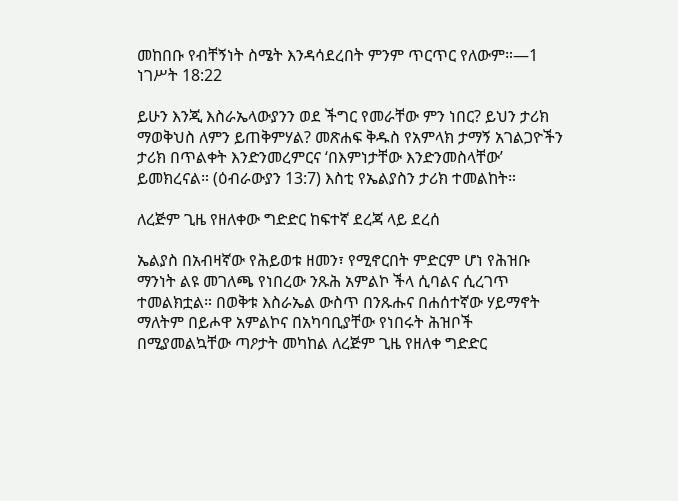መከበቡ የብቸኝነት ስሜት እንዳሳደረበት ምንም ጥርጥር የለውም።—1 ነገሥት 18:22

ይሁን እንጂ እስራኤላውያንን ወደ ችግር የመራቸው ምን ነበር? ይህን ታሪክ ማወቅህስ ለምን ይጠቅምሃል? መጽሐፍ ቅዱስ የአምላክ ታማኝ አገልጋዮችን ታሪክ በጥልቀት እንድንመረምርና ‘በእምነታቸው እንድንመስላቸው’ ይመክረናል። (ዕብራውያን 13:7) እስቲ የኤልያስን ታሪክ ተመልከት።

ለረጅም ጊዜ የዘለቀው ግድድር ከፍተኛ ደረጃ ላይ ደረሰ

ኤልያስ በአብዛኛው የሕይወቱ ዘመን፣ የሚኖርበት ምድርም ሆነ የሕዝቡ ማንነት ልዩ መገለጫ የነበረው ንጹሕ አምልኮ ችላ ሲባልና ሲረገጥ ተመልክቷል። በወቅቱ እስራኤል ውስጥ በንጹሑና በሐሰተኛው ሃይማኖት ማለትም በይሖዋ አምልኮና በአካባቢያቸው የነበሩት ሕዝቦች በሚያመልኳቸው ጣዖታት መካከል ለረጅም ጊዜ የዘለቀ ግድድር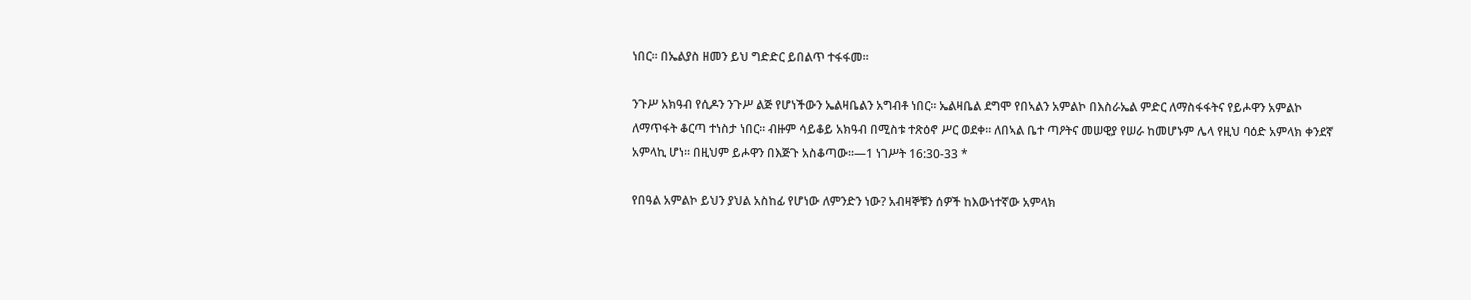ነበር። በኤልያስ ዘመን ይህ ግድድር ይበልጥ ተፋፋመ።

ንጉሥ አክዓብ የሲዶን ንጉሥ ልጅ የሆነችውን ኤልዛቤልን አግብቶ ነበር። ኤልዛቤል ደግሞ የበኣልን አምልኮ በእስራኤል ምድር ለማስፋፋትና የይሖዋን አምልኮ ለማጥፋት ቆርጣ ተነስታ ነበር። ብዙም ሳይቆይ አክዓብ በሚስቱ ተጽዕኖ ሥር ወደቀ። ለበኣል ቤተ ጣዖትና መሠዊያ የሠራ ከመሆኑም ሌላ የዚህ ባዕድ አምላክ ቀንደኛ አምላኪ ሆነ። በዚህም ይሖዋን በእጅጉ አስቆጣው።—1 ነገሥት 16:30-33 *

የበዓል አምልኮ ይህን ያህል አስከፊ የሆነው ለምንድን ነው? አብዛኞቹን ሰዎች ከእውነተኛው አምላክ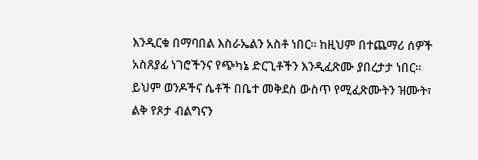እንዲርቁ በማባበል እስራኤልን አስቶ ነበር። ከዚህም በተጨማሪ ሰዎች አስጸያፊ ነገሮችንና የጭካኔ ድርጊቶችን እንዲፈጽሙ ያበረታታ ነበር። ይህም ወንዶችና ሴቶች በቤተ መቅደስ ውስጥ የሚፈጽሙትን ዝሙት፣ ልቅ የጾታ ብልግናን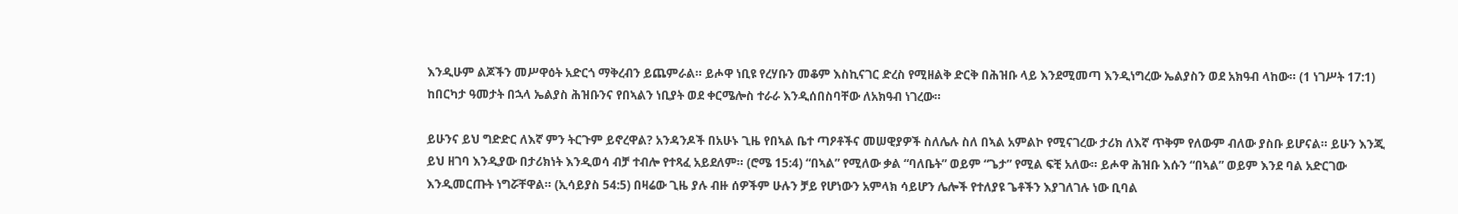እንዲሁም ልጆችን መሥዋዕት አድርጎ ማቅረብን ይጨምራል። ይሖዋ ነቢዩ የረሃቡን መቆም እስኪናገር ድረስ የሚዘልቅ ድርቅ በሕዝቡ ላይ እንደሚመጣ እንዲነግረው ኤልያስን ወደ አክዓብ ላከው። (1 ነገሥት 17:1) ከበርካታ ዓመታት በኋላ ኤልያስ ሕዝቡንና የበኣልን ነቢያት ወደ ቀርሜሎስ ተራራ እንዲሰበስባቸው ለአክዓብ ነገረው።

ይሁንና ይህ ግድድር ለእኛ ምን ትርጉም ይኖረዋል? አንዳንዶች በአሁኑ ጊዜ የበኣል ቤተ ጣዖቶችና መሠዊያዎች ስለሌሉ ስለ በኣል አምልኮ የሚናገረው ታሪክ ለእኛ ጥቅም የለውም ብለው ያስቡ ይሆናል። ይሁን እንጂ ይህ ዘገባ እንዲያው በታሪክነት እንዲወሳ ብቻ ተብሎ የተጻፈ አይደለም። (ሮሜ 15:4) “በኣል” የሚለው ቃል “ባለቤት” ወይም “ጌታ” የሚል ፍቺ አለው። ይሖዋ ሕዝቡ እሱን “በኣል” ወይም እንደ ባል አድርገው እንዲመርጡት ነግሯቸዋል። (ኢሳይያስ 54:5) በዛሬው ጊዜ ያሉ ብዙ ሰዎችም ሁሉን ቻይ የሆነውን አምላክ ሳይሆን ሌሎች የተለያዩ ጌቶችን እያገለገሉ ነው ቢባል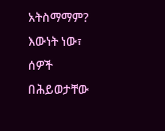አትስማማም? እውነት ነው፣ ሰዎች በሕይወታቸው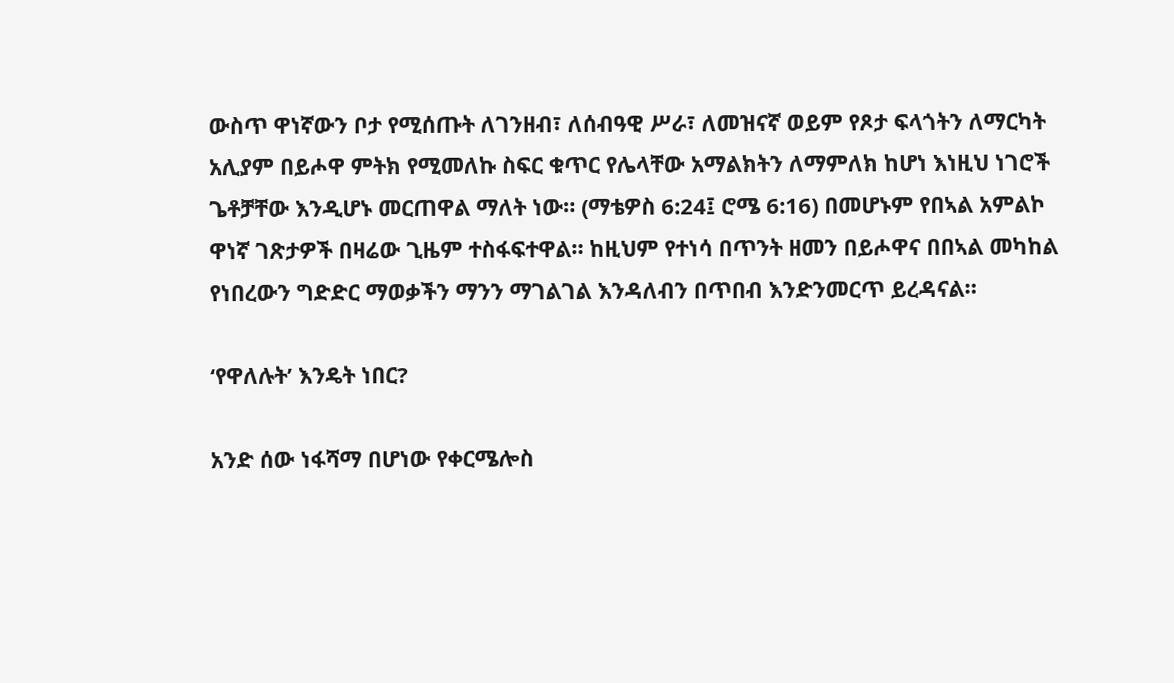ውስጥ ዋነኛውን ቦታ የሚሰጡት ለገንዘብ፣ ለሰብዓዊ ሥራ፣ ለመዝናኛ ወይም የጾታ ፍላጎትን ለማርካት አሊያም በይሖዋ ምትክ የሚመለኩ ስፍር ቁጥር የሌላቸው አማልክትን ለማምለክ ከሆነ እነዚህ ነገሮች ጌቶቻቸው እንዲሆኑ መርጠዋል ማለት ነው። (ማቴዎስ 6:24፤ ሮሜ 6:16) በመሆኑም የበኣል አምልኮ ዋነኛ ገጽታዎች በዛሬው ጊዜም ተስፋፍተዋል። ከዚህም የተነሳ በጥንት ዘመን በይሖዋና በበኣል መካከል የነበረውን ግድድር ማወቃችን ማንን ማገልገል እንዳለብን በጥበብ እንድንመርጥ ይረዳናል።

‘የዋለሉት’ እንዴት ነበር?

አንድ ሰው ነፋሻማ በሆነው የቀርሜሎስ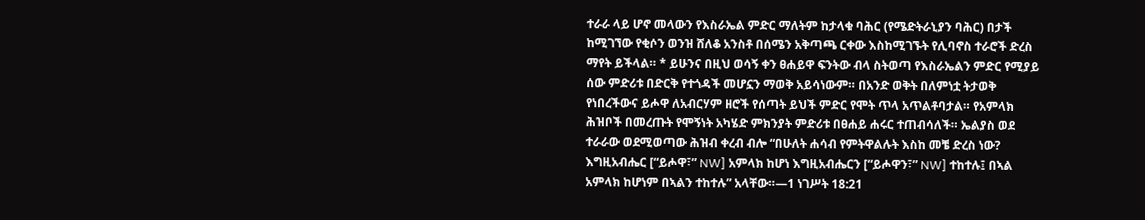ተራራ ላይ ሆኖ መላውን የእስራኤል ምድር ማለትም ከታላቁ ባሕር (የሜድትራኒያን ባሕር) በታች ከሚገኘው የቂሶን ወንዝ ሸለቆ አንስቶ በሰሜን አቅጣጫ ርቀው እስከሚገኙት የሊባኖስ ተራሮች ድረስ ማየት ይችላል። * ይሁንና በዚህ ወሳኝ ቀን ፀሐይዋ ፍንትው ብላ ስትወጣ የእስራኤልን ምድር የሚያይ ሰው ምድሪቱ በድርቅ የተጎዳች መሆኗን ማወቅ አይሳነውም። በአንድ ወቅት በለምነቷ ትታወቅ የነበረችውና ይሖዋ ለአብርሃም ዘሮች የሰጣት ይህች ምድር የሞት ጥላ አጥልቶባታል። የአምላክ ሕዝቦች በመረጡት የሞኝነት አካሄድ ምክንያት ምድሪቱ በፀሐይ ሐሩር ተጠብሳለች። ኤልያስ ወደ ተራራው ወደሚወጣው ሕዝብ ቀረብ ብሎ “በሁለት ሐሳብ የምትዋልሉት እስከ መቼ ድረስ ነው? እግዚአብሔር [“ይሖዋ፣” NW] አምላክ ከሆነ እግዚአብሔርን [“ይሖዋን፣” NW] ተከተሉ፤ በኣል አምላክ ከሆነም በኣልን ተከተሉ” አላቸው።—1 ነገሥት 18:21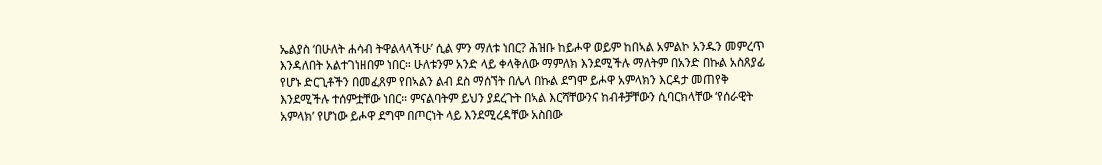ኤልያስ ‘በሁለት ሐሳብ ትዋልላላችሁ’ ሲል ምን ማለቱ ነበር? ሕዝቡ ከይሖዋ ወይም ከበኣል አምልኮ አንዱን መምረጥ እንዳለበት አልተገነዘበም ነበር። ሁለቱንም አንድ ላይ ቀላቅለው ማምለክ እንደሚችሉ ማለትም በአንድ በኩል አስጸያፊ የሆኑ ድርጊቶችን በመፈጸም የበኣልን ልብ ደስ ማሰኘት በሌላ በኩል ደግሞ ይሖዋ አምላክን እርዳታ መጠየቅ እንደሚችሉ ተሰምቷቸው ነበር። ምናልባትም ይህን ያደረጉት በኣል እርሻቸውንና ከብቶቻቸውን ሲባርክላቸው ‘የሰራዊት አምላክ’ የሆነው ይሖዋ ደግሞ በጦርነት ላይ እንደሚረዳቸው አስበው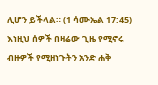ሊሆን ይችላል። (1 ሳሙኤል 17:45) እነዚህ ሰዎች በዛሬው ጊዜ የሚኖሩ ብዙዎች የሚዘነጉትን አንድ ሐቅ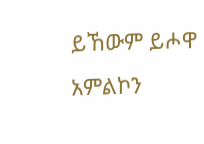ይኸውም ይሖዋ አምልኮን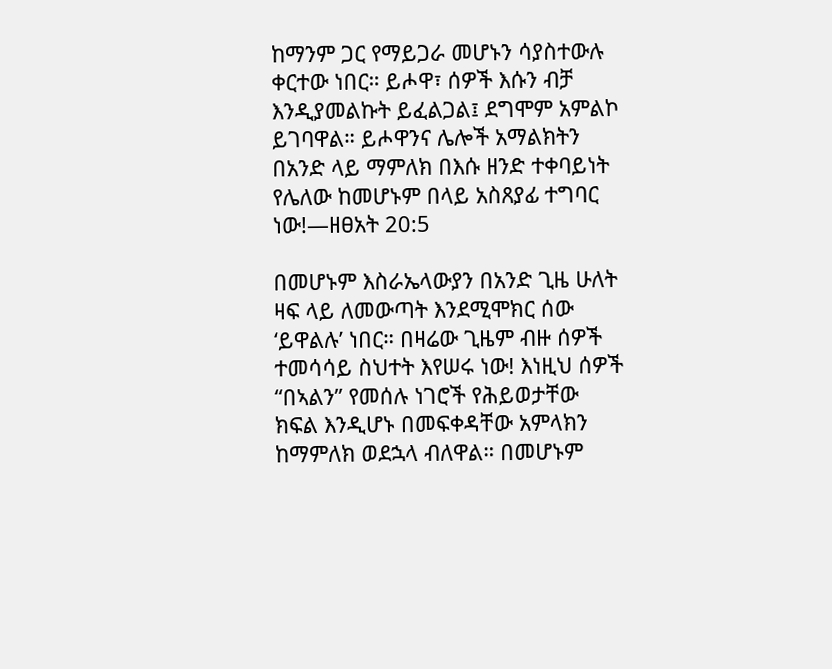ከማንም ጋር የማይጋራ መሆኑን ሳያስተውሉ ቀርተው ነበር። ይሖዋ፣ ሰዎች እሱን ብቻ እንዲያመልኩት ይፈልጋል፤ ደግሞም አምልኮ ይገባዋል። ይሖዋንና ሌሎች አማልክትን በአንድ ላይ ማምለክ በእሱ ዘንድ ተቀባይነት የሌለው ከመሆኑም በላይ አስጸያፊ ተግባር ነው!—ዘፀአት 20:5

በመሆኑም እስራኤላውያን በአንድ ጊዜ ሁለት ዛፍ ላይ ለመውጣት እንደሚሞክር ሰው ‘ይዋልሉ’ ነበር። በዛሬው ጊዜም ብዙ ሰዎች ተመሳሳይ ስህተት እየሠሩ ነው! እነዚህ ሰዎች “በኣልን” የመሰሉ ነገሮች የሕይወታቸው ክፍል እንዲሆኑ በመፍቀዳቸው አምላክን ከማምለክ ወደኋላ ብለዋል። በመሆኑም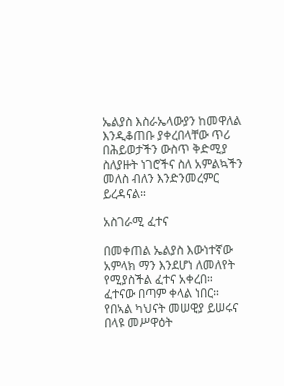ኤልያስ እስራኤላውያን ከመዋለል እንዲቆጠቡ ያቀረበላቸው ጥሪ በሕይወታችን ውስጥ ቅድሚያ ስለያዙት ነገሮችና ስለ አምልኳችን መለስ ብለን እንድንመረምር ይረዳናል።

አስገራሚ ፈተና

በመቀጠል ኤልያስ እውነተኛው አምላክ ማን እንደሆነ ለመለየት የሚያስችል ፈተና አቀረበ። ፈተናው በጣም ቀላል ነበር። የበኣል ካህናት መሠዊያ ይሠሩና በላዩ መሥዋዕት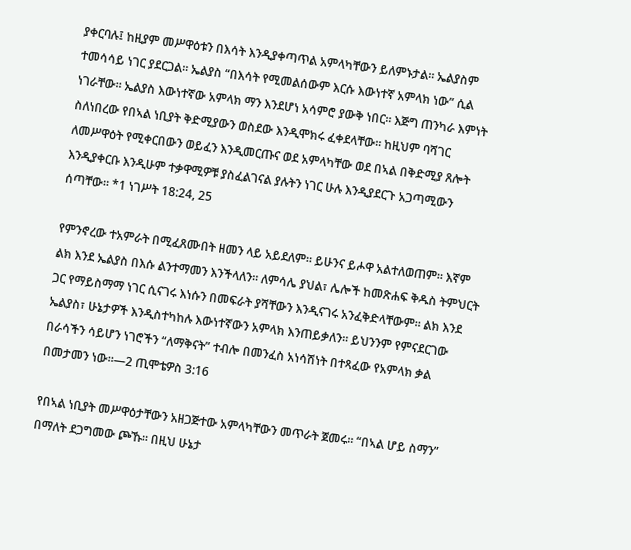ያቀርባሉ፤ ከዚያም መሥዋዕቱን በእሳት እንዲያቀጣጥል አምላካቸውን ይለምኑታል። ኤልያስም ተመሳሳይ ነገር ያደርጋል። ኤልያስ “በእሳት የሚመልሰውም እርሱ እውነተኛ አምላክ ነው” ሲል ነገራቸው። ኤልያስ እውነተኛው አምላክ ማን እንደሆነ አሳምሮ ያውቅ ነበር። እጅግ ጠንካራ እምነት ስለነበረው የበኣል ነቢያት ቅድሚያውን ወስደው እንዲሞክሩ ፈቀደላቸው። ከዚህም ባሻገር ለመሥዋዕት የሚቀርበውን ወይፈን እንዲመርጡና ወደ አምላካቸው ወደ በኣል በቅድሚያ ጸሎት እንዲያቀርቡ እንዲሁም ተቃዋሚዎቹ ያስፈልገናል ያሉትን ነገር ሁሉ እንዲያደርጉ አጋጣሚውን ሰጣቸው። *1 ነገሥት 18:24, 25

የምንኖረው ተአምራት በሚፈጸሙበት ዘመን ላይ አይደለም። ይሁንና ይሖዋ አልተለወጠም። እኛም ልክ እንደ ኤልያስ በእሱ ልንተማመን እንችላለን። ለምሳሌ ያህል፣ ሌሎች ከመጽሐፍ ቅዱስ ትምህርት ጋር የማይስማማ ነገር ሲናገሩ እነሱን በመፍራት ያሻቸውን እንዲናገሩ አንፈቅድላቸውም። ልክ እንደ ኤልያስ፣ ሁኔታዎች እንዲስተካከሉ እውነተኛውን አምላክ እንጠይቃለን። ይህንንም የምናደርገው በራሳችን ሳይሆን ነገሮችን “ለማቅናት” ተብሎ በመንፈስ አነሳሽነት በተጻፈው የአምላክ ቃል በመታመን ነው።—2 ጢሞቴዎስ 3:16

የበኣል ነቢያት መሥዋዕታቸውን አዘጋጅተው አምላካቸውን መጥራት ጀመሩ። “በኣል ሆይ ስማን” በማለት ደጋግመው ጮኹ። በዚህ ሁኔታ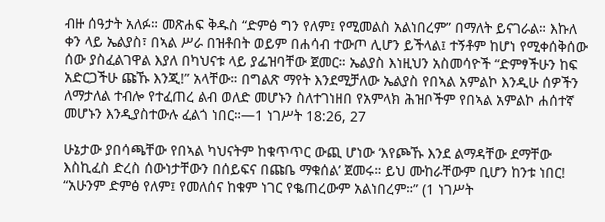ብዙ ሰዓታት አለፉ። መጽሐፍ ቅዱስ “ድምፅ ግን የለም፤ የሚመልስ አልነበረም” በማለት ይናገራል። እኩለ ቀን ላይ ኤልያስ፣ በኣል ሥራ በዝቶበት ወይም በሐሳብ ተውጦ ሊሆን ይችላል፤ ተኝቶም ከሆነ የሚቀሰቅሰው ሰው ያስፈልገዋል እያለ በካህናቱ ላይ ያፌዝባቸው ጀመር። ኤልያስ እነዚህን አስመሳዮች “ድምፃችሁን ከፍ አድርጋችሁ ጩኹ እንጂ!” አላቸው። በግልጽ ማየት እንደሚቻለው ኤልያስ የበኣል አምልኮ እንዲሁ ሰዎችን ለማታለል ተብሎ የተፈጠረ ልብ ወለድ መሆኑን ስለተገነዘበ የአምላክ ሕዝቦችም የበኣል አምልኮ ሐሰተኛ መሆኑን እንዲያስተውሉ ፈልጎ ነበር።—1 ነገሥት 18:26, 27

ሁኔታው ያበሳጫቸው የበኣል ካህናትም ከቁጥጥር ውጪ ሆነው ‘እየጮኹ እንደ ልማዳቸው ደማቸው እስኪፈስ ድረስ ሰውነታቸውን በሰይፍና በጩቤ ማቁሰል’ ጀመሩ። ይህ ሙከራቸውም ቢሆን ከንቱ ነበር! “አሁንም ድምፅ የለም፤ የመለሰና ከቁም ነገር የቈጠረውም አልነበረም።” (1 ነገሥት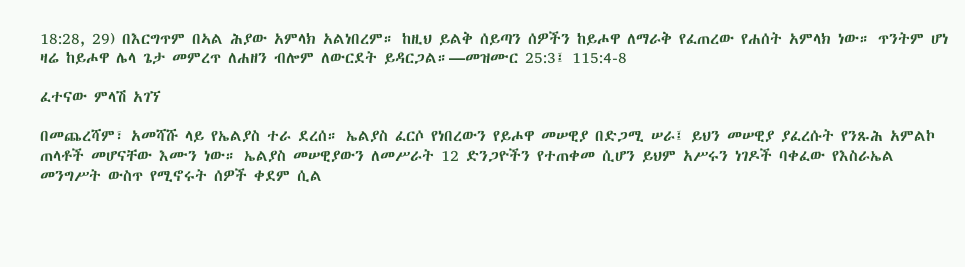18:28, 29) በእርግጥም በኣል ሕያው አምላክ አልነበረም። ከዚህ ይልቅ ሰይጣን ሰዎችን ከይሖዋ ለማራቅ የፈጠረው የሐሰት አምላክ ነው። ጥንትም ሆነ ዛሬ ከይሖዋ ሌላ ጌታ መምረጥ ለሐዘን ብሎም ለውርደት ይዳርጋል።—መዝሙር 25:3፤ 115:4-8

ፈተናው ምላሽ አገኘ

በመጨረሻም፣ አመሻሹ ላይ የኤልያስ ተራ ደረሰ። ኤልያስ ፈርሶ የነበረውን የይሖዋ መሠዊያ በድጋሚ ሠራ፤ ይህን መሠዊያ ያፈረሱት የንጹሕ አምልኮ ጠላቶች መሆናቸው እሙን ነው። ኤልያስ መሠዊያውን ለመሥራት 12 ድንጋዮችን የተጠቀመ ሲሆን ይህም አሥሩን ነገዶች ባቀፈው የእስራኤል መንግሥት ውስጥ የሚኖሩት ሰዎች ቀደም ሲል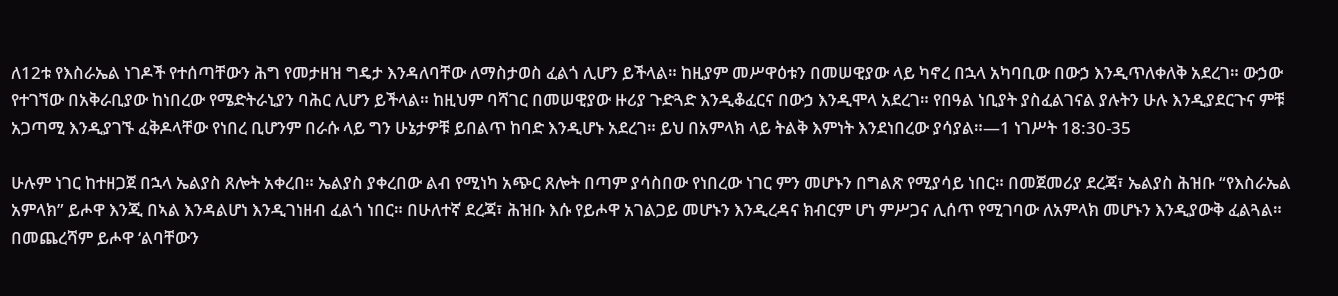ለ12ቱ የእስራኤል ነገዶች የተሰጣቸውን ሕግ የመታዘዝ ግዴታ እንዳለባቸው ለማስታወስ ፈልጎ ሊሆን ይችላል። ከዚያም መሥዋዕቱን በመሠዊያው ላይ ካኖረ በኋላ አካባቢው በውኃ እንዲጥለቀለቅ አደረገ። ውኃው የተገኘው በአቅራቢያው ከነበረው የሜድትራኒያን ባሕር ሊሆን ይችላል። ከዚህም ባሻገር በመሠዊያው ዙሪያ ጉድጓድ እንዲቆፈርና በውኃ እንዲሞላ አደረገ። የበዓል ነቢያት ያስፈልገናል ያሉትን ሁሉ እንዲያደርጉና ምቹ አጋጣሚ እንዲያገኙ ፈቅዶላቸው የነበረ ቢሆንም በራሱ ላይ ግን ሁኔታዎቹ ይበልጥ ከባድ እንዲሆኑ አደረገ። ይህ በአምላክ ላይ ትልቅ እምነት እንደነበረው ያሳያል።—1 ነገሥት 18:30-35

ሁሉም ነገር ከተዘጋጀ በኋላ ኤልያስ ጸሎት አቀረበ። ኤልያስ ያቀረበው ልብ የሚነካ አጭር ጸሎት በጣም ያሳስበው የነበረው ነገር ምን መሆኑን በግልጽ የሚያሳይ ነበር። በመጀመሪያ ደረጃ፣ ኤልያስ ሕዝቡ “የእስራኤል አምላክ” ይሖዋ እንጂ በኣል እንዳልሆነ እንዲገነዘብ ፈልጎ ነበር። በሁለተኛ ደረጃ፣ ሕዝቡ እሱ የይሖዋ አገልጋይ መሆኑን እንዲረዳና ክብርም ሆነ ምሥጋና ሊሰጥ የሚገባው ለአምላክ መሆኑን እንዲያውቅ ፈልጓል። በመጨረሻም ይሖዋ ‘ልባቸውን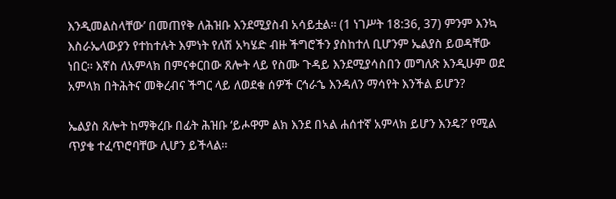እንዲመልስላቸው’ በመጠየቅ ለሕዝቡ እንደሚያስብ አሳይቷል። (1 ነገሥት 18:36, 37) ምንም እንኳ እስራኤላውያን የተከተሉት እምነት የለሽ አካሄድ ብዙ ችግሮችን ያስከተለ ቢሆንም ኤልያስ ይወዳቸው ነበር። እኛስ ለአምላክ በምናቀርበው ጸሎት ላይ የስሙ ጉዳይ እንደሚያሳስበን መግለጽ እንዲሁም ወደ አምላክ በትሕትና መቅረብና ችግር ላይ ለወደቁ ሰዎች ርኅራኄ እንዳለን ማሳየት እንችል ይሆን?

ኤልያስ ጸሎት ከማቅረቡ በፊት ሕዝቡ ‘ይሖዋም ልክ እንደ በኣል ሐሰተኛ አምላክ ይሆን እንዴ?’ የሚል ጥያቄ ተፈጥሮባቸው ሊሆን ይችላል።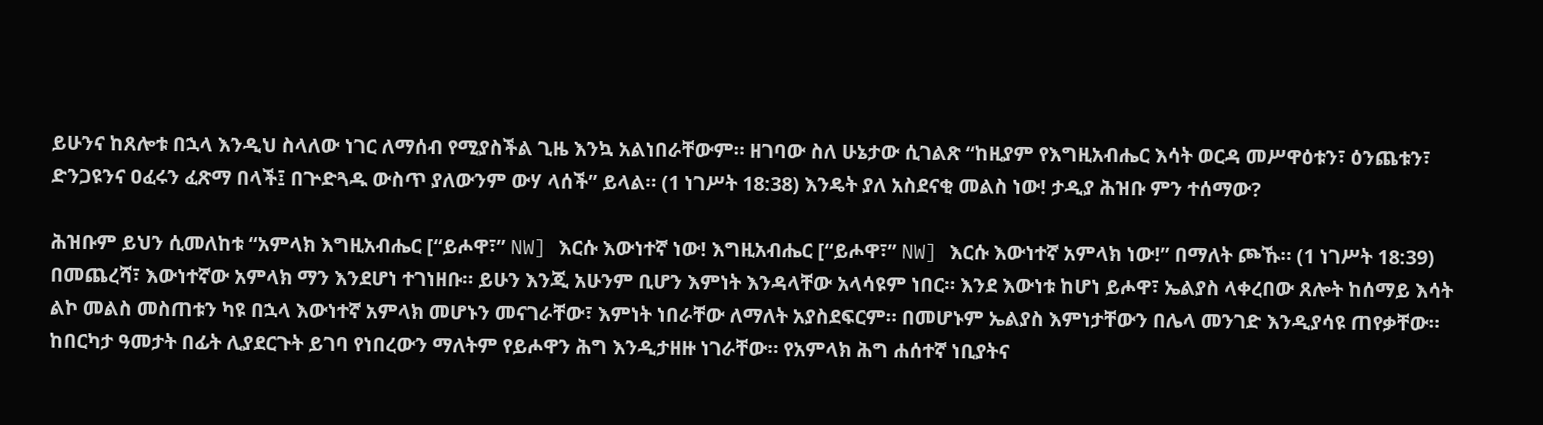ይሁንና ከጸሎቱ በኋላ እንዲህ ስላለው ነገር ለማሰብ የሚያስችል ጊዜ እንኳ አልነበራቸውም። ዘገባው ስለ ሁኔታው ሲገልጽ “ከዚያም የእግዚአብሔር እሳት ወርዳ መሥዋዕቱን፣ ዕንጨቱን፣ ድንጋዩንና ዐፈሩን ፈጽማ በላች፤ በጕድጓዱ ውስጥ ያለውንም ውሃ ላሰች” ይላል። (1 ነገሥት 18:38) እንዴት ያለ አስደናቂ መልስ ነው! ታዲያ ሕዝቡ ምን ተሰማው?

ሕዝቡም ይህን ሲመለከቱ “አምላክ እግዚአብሔር [“ይሖዋ፣” NW] እርሱ እውነተኛ ነው! እግዚአብሔር [“ይሖዋ፣” NW] እርሱ እውነተኛ አምላክ ነው!” በማለት ጮኹ። (1 ነገሥት 18:39) በመጨረሻ፣ እውነተኛው አምላክ ማን እንደሆነ ተገነዘቡ። ይሁን እንጂ አሁንም ቢሆን እምነት እንዳላቸው አላሳዩም ነበር። እንደ እውነቱ ከሆነ ይሖዋ፣ ኤልያስ ላቀረበው ጸሎት ከሰማይ እሳት ልኮ መልስ መስጠቱን ካዩ በኋላ እውነተኛ አምላክ መሆኑን መናገራቸው፣ እምነት ነበራቸው ለማለት አያስደፍርም። በመሆኑም ኤልያስ እምነታቸውን በሌላ መንገድ እንዲያሳዩ ጠየቃቸው። ከበርካታ ዓመታት በፊት ሊያደርጉት ይገባ የነበረውን ማለትም የይሖዋን ሕግ እንዲታዘዙ ነገራቸው። የአምላክ ሕግ ሐሰተኛ ነቢያትና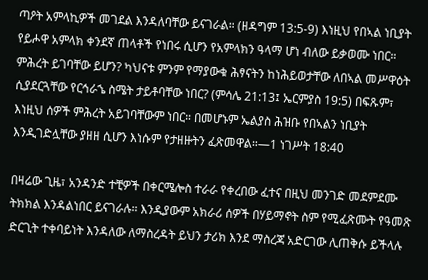ጣዖት አምላኪዎች መገደል እንዳለባቸው ይናገራል። (ዘዳግም 13:5-9) እነዚህ የበኣል ነቢያት የይሖዋ አምላክ ቀንደኛ ጠላቶች የነበሩ ሲሆን የአምላክን ዓላማ ሆነ ብለው ይቃወሙ ነበር። ምሕረት ይገባቸው ይሆን? ካህናቱ ምንም የማያውቁ ሕፃናትን ከነሕይወታቸው ለበኣል መሥዋዕት ሲያደርጓቸው የርኅራኄ ስሜት ታይቶባቸው ነበር? (ምሳሌ 21:13፤ ኤርምያስ 19:5) በፍጹም፣ እነዚህ ሰዎች ምሕረት አይገባቸውም ነበር። በመሆኑም ኤልያስ ሕዝቡ የበኣልን ነቢያት እንዲገድሏቸው ያዘዘ ሲሆን እነሱም የታዘዙትን ፈጽመዋል።—1 ነገሥት 18:40

በዛሬው ጊዜ፣ አንዳንድ ተቺዎች በቀርሜሎስ ተራራ የቀረበው ፈተና በዚህ መንገድ መደምደሙ ትክክል እንዳልነበር ይናገራሉ። እንዲያውም አክራሪ ሰዎች በሃይማኖት ስም የሚፈጽሙት የዓመጽ ድርጊት ተቀባይነት እንዳለው ለማስረዳት ይህን ታሪክ እንደ ማስረጃ አድርገው ሊጠቅሱ ይችላሉ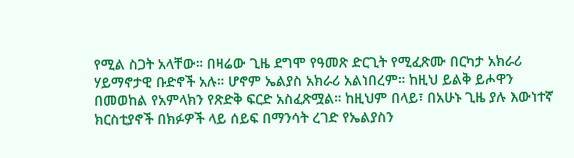የሚል ስጋት አላቸው። በዛሬው ጊዜ ደግሞ የዓመጽ ድርጊት የሚፈጽሙ በርካታ አክራሪ ሃይማኖታዊ ቡድኖች አሉ። ሆኖም ኤልያስ አክራሪ አልነበረም። ከዚህ ይልቅ ይሖዋን በመወከል የአምላክን የጽድቅ ፍርድ አስፈጽሟል። ከዚህም በላይ፣ በአሁኑ ጊዜ ያሉ እውነተኛ ክርስቲያኖች በክፉዎች ላይ ሰይፍ በማንሳት ረገድ የኤልያስን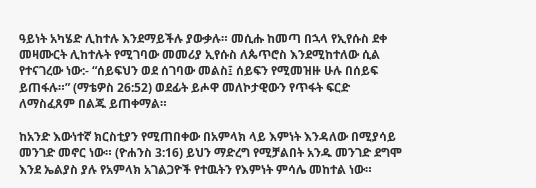ዓይነት አካሄድ ሊከተሉ እንደማይችሉ ያውቃሉ። መሲሑ ከመጣ በኋላ የኢየሱስ ደቀ መዛሙርት ሊከተሉት የሚገባው መመሪያ ኢየሱስ ለጴጥሮስ እንደሚከተለው ሲል የተናገረው ነው:- “ሰይፍህን ወደ ሰገባው መልስ፤ ሰይፍን የሚመዝዙ ሁሉ በሰይፍ ይጠፋሉ።” (ማቴዎስ 26:52) ወደፊት ይሖዋ መለኮታዊውን የጥፋት ፍርድ ለማስፈጸም በልጁ ይጠቀማል።

ከአንድ እውነተኛ ክርስቲያን የሚጠበቀው በአምላክ ላይ እምነት እንዳለው በሚያሳይ መንገድ መኖር ነው። (ዮሐንስ 3:16) ይህን ማድረግ የሚቻልበት አንዱ መንገድ ደግሞ እንደ ኤልያስ ያሉ የአምላክ አገልጋዮች የተዉትን የእምነት ምሳሌ መከተል ነው።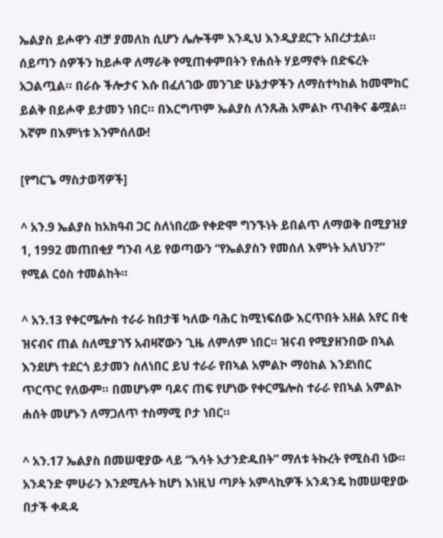ኤልያስ ይሖዋን ብቻ ያመለከ ሲሆን ሌሎችም እንዲህ እንዲያደርጉ አበረታቷል። ሰይጣን ሰዎችን ከይሖዋ ለማራቅ የሚጠቀምበትን የሐሰት ሃይማኖት በድፍረት አጋልጧል። በራሱ ችሎታና እሱ በፈለገው መንገድ ሁኔታዎችን ለማስተካከል ከመሞከር ይልቅ በይሖዋ ይታመን ነበር። በእርግጥም ኤልያስ ለንጹሕ አምልኮ ጥብቅና ቆሟል። እኛም በእምነቱ እንምሰለው!

[የግርጌ ማስታወሻዎች]

^ አን.9 ኤልያስ ከአክዓብ ጋር ስለነበረው የቀድሞ ግንኙነት ይበልጥ ለማወቅ በሚያዝያ 1, 1992 መጠበቂያ ግንብ ላይ የወጣውን “የኤልያስን የመሰለ እምነት አለህን?” የሚል ርዕስ ተመልከት።

^ አን.13 የቀርሜሎስ ተራራ ከበታቹ ካለው ባሕር ከሚነፍሰው እርጥበት አዘል አየር በቂ ዝናብና ጠል ስለሚያገኝ አብዛኛውን ጊዜ ለምለም ነበር። ዝናብ የሚያዘንበው በኣል እንደሆነ ተደርጎ ይታመን ስለነበር ይህ ተራራ የበኣል አምልኮ ማዕከል እንደነበር ጥርጥር የለውም። በመሆኑም ባዶና ጠፍ የሆነው የቀርሜሎስ ተራራ የበኣል አምልኮ ሐሰት መሆኑን ለማጋለጥ ተስማሚ ቦታ ነበር።

^ አን.17 ኤልያስ በመሠዊያው ላይ “እሳት አታንድዱበት” ማለቱ ትኩረት የሚስብ ነው። አንዳንድ ምሁራን እንደሚሉት ከሆነ እነዚህ ጣዖት አምላኪዎች አንዳንዴ ከመሠዊያው በታች ቀዳዳ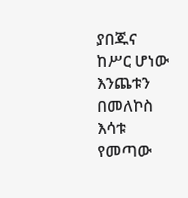ያበጁና ከሥር ሆነው እንጨቱን በመለኮስ እሳቱ የመጣው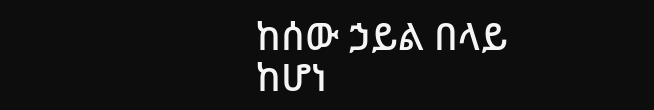ከሰው ኃይል በላይ ከሆነ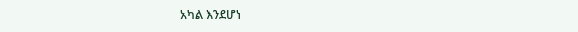አካል እንደሆነ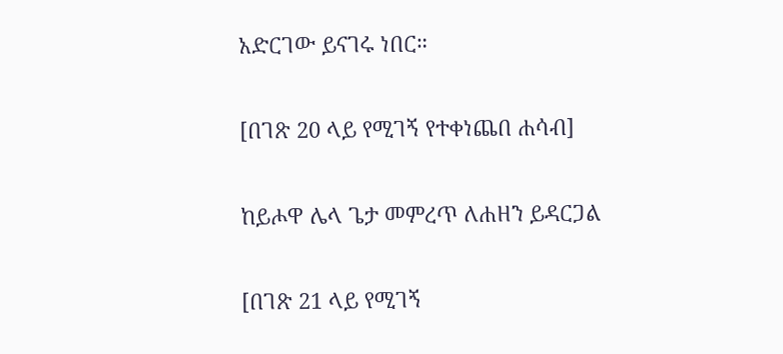አድርገው ይናገሩ ነበር።

[በገጽ 20 ላይ የሚገኝ የተቀነጨበ ሐሳብ]

ከይሖዋ ሌላ ጌታ መምረጥ ለሐዘን ይዳርጋል

[በገጽ 21 ላይ የሚገኝ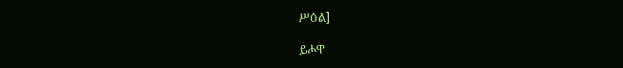ሥዕል]

ይሖዋ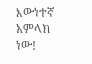እውነተኛ አምላክ ነው!